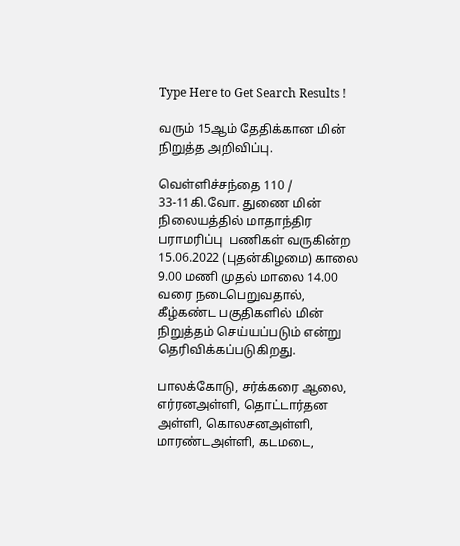Type Here to Get Search Results !

வரும் 15ஆம் தேதிக்கான மின் நிறுத்த அறிவிப்பு.

வெள்ளிச்சந்தை 110 / 33-11கி.வோ. துணை மின் நிலையத்தில் மாதாந்திர பராமரிப்பு  பணிகள் வருகின்ற 15.06.2022 (புதன்கிழமை) காலை 9.00 மணி முதல் மாலை 14.00 வரை நடைபெறுவதால், கீழ்கண்ட பகுதிகளில் மின் நிறுத்தம் செய்யப்படும் என்று தெரிவிக்கப்படுகிறது.

பாலக்கோடு, சர்க்கரை ஆலை, எர்ரனஅள்ளி, தொட்டார்தன அள்ளி, கொலசனஅள்ளி, மாரண்டஅள்ளி, கடமடை,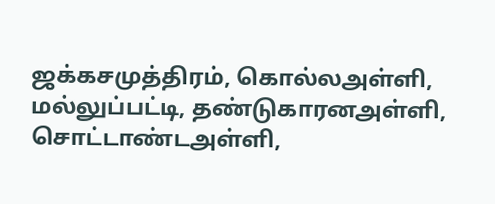ஜக்கசமுத்திரம், கொல்லஅள்ளி, மல்லுப்பட்டி, தண்டுகாரனஅள்ளி, சொட்டாண்டஅள்ளி,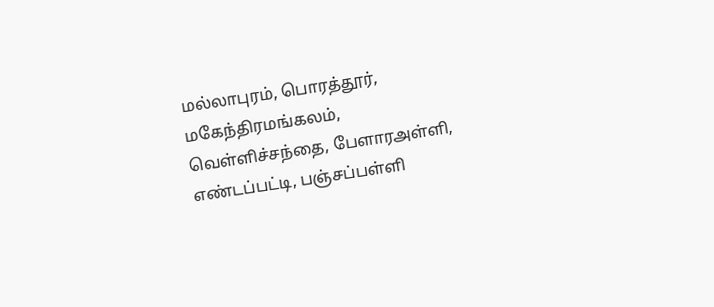மல்லாபுரம், பொரத்தூர், மகேந்திரமங்கலம், வெள்ளிச்சந்தை, பேளாரஅள்ளி, எண்டப்பட்டி, பஞ்சப்பள்ளி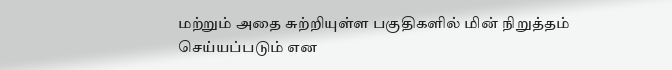மற்றும் அதை சுற்றியுள்ள பகுதிகளில் மின் நிறுத்தம் செய்யப்படும் என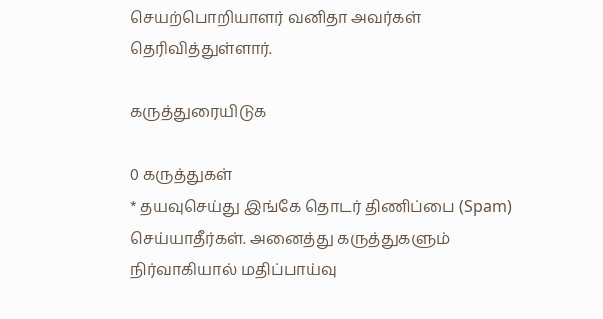செயற்பொறியாளர் வனிதா அவர்கள் தெரிவித்துள்ளார்.

கருத்துரையிடுக

0 கருத்துகள்
* தயவுசெய்து இங்கே தொடர் திணிப்பை (Spam) செய்யாதீர்கள். அனைத்து கருத்துகளும் நிர்வாகியால் மதிப்பாய்வு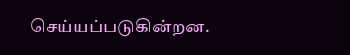செய்யப்படுகின்றன.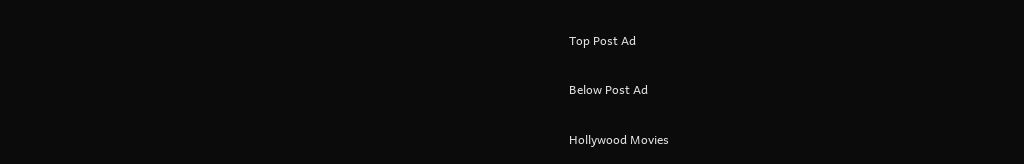Top Post Ad

Below Post Ad

Hollywood Movies